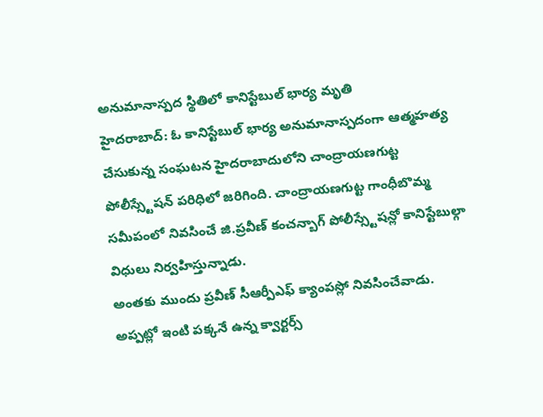అనుమానాస్పద స్థితిలో కానిస్టేబుల్ భార్య మృతి
హైదరాబాద్: ఓ కానిస్టేబుల్ భార్య అనుమానాస్పదంగా ఆత్మహత్య చేసుకున్న సంఘటన హైదరాబాదులోని చాంద్రాయణగుట్ట పోలీస్స్టేషన్ పరిధిలో జరిగింది. చాంద్రాయణగుట్ట గాంధీబొమ్మ సమీపంలో నివసించే జి.ప్రవీణ్ కంచన్బాగ్ పోలీస్స్టేషన్లో కానిస్టేబుల్గా విధులు నిర్వహిస్తున్నాడు.
అంతకు ముందు ప్రవీణ్ సీఆర్పీఎఫ్ క్యాంపస్లో నివసించేవాడు. అప్పట్లో ఇంటి పక్కనే ఉన్న క్వార్టర్స్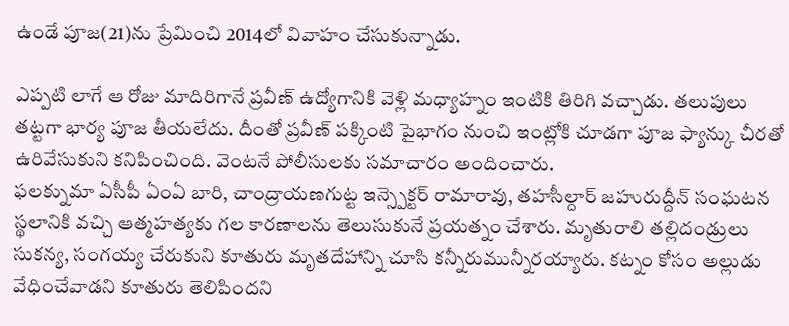ఉండే పూజ(21)ను ప్రేమించి 2014లో వివాహం చేసుకున్నాడు.

ఎప్పటి లాగే ఆ రోజు మాదిరిగానే ప్రవీణ్ ఉద్యోగానికి వెళ్లి మధ్యాహ్నం ఇంటికి తిరిగి వచ్చాడు. తలుపులు తట్టగా భార్య పూజ తీయలేదు. దీంతో ప్రవీణ్ పక్కింటి పైభాగం నుంచి ఇంట్లోకి చూడగా పూజ ఫ్యాన్కు చీరతో ఉరివేసుకుని కనిపించింది. వెంటనే పోలీసులకు సమాచారం అందించారు.
ఫలక్నుమా ఏసీపీ ఏంఏ బారి, చాంద్రాయణగుట్ట ఇన్స్పెక్టర్ రామారావు, తహసీల్దార్ జహురుద్దీన్ సంఘటన స్థలానికి వచ్చి ఆత్మహత్యకు గల కారణాలను తెలుసుకునే ప్రయత్నం చేశారు. మృతురాలి తల్లిదండ్రులు సుకన్య, సంగయ్య చేరుకుని కూతురు మృతదేహాన్ని చూసి కన్నీరుమున్నీరయ్యారు. కట్నం కోసం అల్లుడు వేధించేవాడని కూతురు తెలిపిందని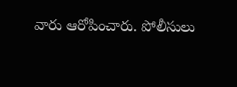వారు ఆరోపించారు. పోలీసులు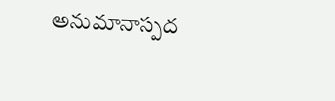అనుమానాస్పద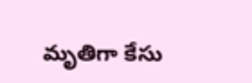మృతిగా కేసు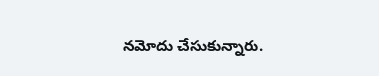నమోదు చేసుకున్నారు.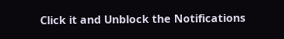Click it and Unblock the Notifications